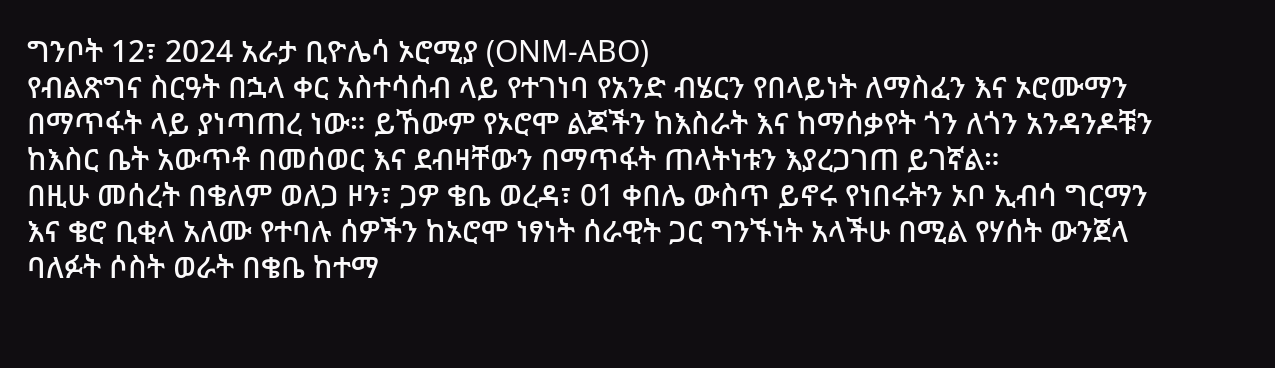ግንቦት 12፣ 2024 አራታ ቢዮሌሳ ኦሮሚያ (ONM-ABO)
የብልጽግና ስርዓት በኋላ ቀር አስተሳሰብ ላይ የተገነባ የአንድ ብሄርን የበላይነት ለማስፈን እና ኦሮሙማን በማጥፋት ላይ ያነጣጠረ ነው። ይኸውም የኦሮሞ ልጆችን ከእስራት እና ከማሰቃየት ጎን ለጎን አንዳንዶቹን ከእስር ቤት አውጥቶ በመሰወር እና ደብዛቸውን በማጥፋት ጠላትነቱን እያረጋገጠ ይገኛል።
በዚሁ መሰረት በቄለም ወለጋ ዞን፣ ጋዎ ቄቤ ወረዳ፣ 01 ቀበሌ ውስጥ ይኖሩ የነበሩትን ኦቦ ኢብሳ ግርማን እና ቄሮ ቢቂላ አለሙ የተባሉ ሰዎችን ከኦሮሞ ነፃነት ሰራዊት ጋር ግንኙነት አላችሁ በሚል የሃሰት ውንጀላ ባለፉት ሶስት ወራት በቄቤ ከተማ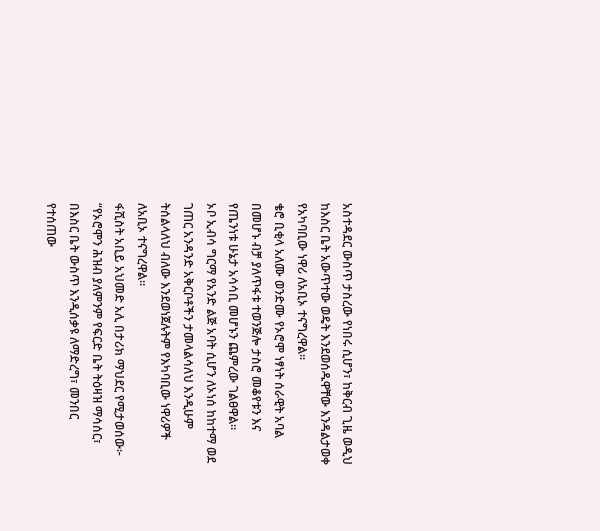አስተዳደር ውስጥ ታስረው የነበሩ ሲሆን፣ ከቅርብ ጊዜ ወዲህ ከእስር ቤት አውጥተው ወዴት እንደወሰዱዋቸው እንዳልታወቀ የአካባቢው ነዋሪ ለአቢኦ ተናግረዋል።
ቄሮ ቢቂላ አለሙ ወንድሙ የኦሮሞ ነፃነት ሰራዊት አባል በመሆኑ ብቻ ያለጥፋቱ ተወንጅሎ ታስሮ መቆየቱን እና የጤንነቱ ሁኔታ አሳሳቢ መሆኑን ጨምረው ገልፀዋል።
ኦቦ ኢብሳ ግርማ የአንድ ልጅ አባት ሲሆን ለኦነሰ ከከተማ ወደ ገጠር አንዳንድ አቅርቦቶችን ታመላልሳለህ እንዲሁም ትሰልላለህ ብለው እንደወነጀሉትም የእካባቢው ነዋሪዎች ለአቢኦ ተናግረዋል።
ፋሺስት አቢይ አህመድ አሊ በታሪክ ማህደር የሚታወሰው፦
“የኦሮሞን ሕዝብ ያለምንም የፍርድ ቤት ትዕዛዝ ማሳሰር፣ በእስር ቤት ውስጥ እንዲሰቃዩ ለማድረግ፣ መንበር የተሰጠው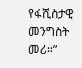የፋሺስታዊ መንግስት መሪ።”